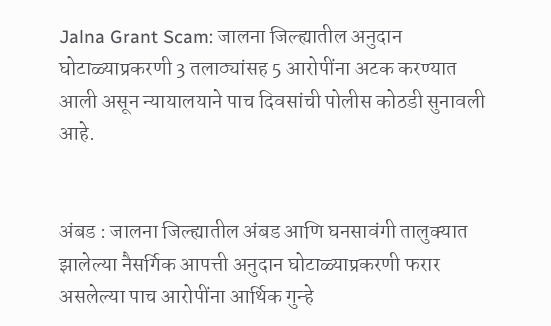Jalna Grant Scam: जालना जिल्ह्यातील अनुदान घोटाळ्याप्रकरणी 3 तलाठ्यांसह 5 आरोपींना अटक करण्यात आली असून न्यायालयाने पाच दिवसांची पोलीस कोठडी सुनावली आहे.


अंबड : जालना जिल्ह्यातील अंबड आणि घनसावंगी तालुक्यात झालेल्या नैसर्गिक आपत्ती अनुदान घोटाळ्याप्रकरणी फरार असलेल्या पाच आरोपींना आर्थिक गुन्हे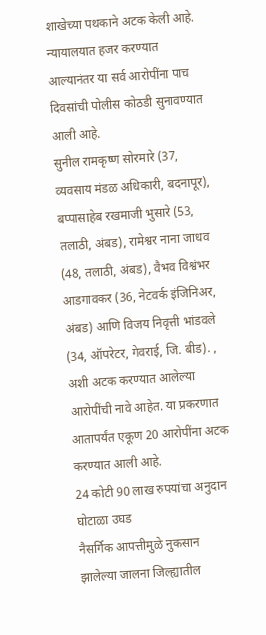शाखेच्या पथकाने अटक केली आहे. न्यायालयात हजर करण्यात आल्यानंतर या सर्व आरोपींना पाच दिवसांची पोलीस कोठडी सुनावण्यात आली आहे.
सुनील रामकृष्ण सोरमारे (37, व्यवसाय मंडळ अधिकारी, बदनापूर), बप्पासाहेब रखमाजी भुसारे (53, तलाठी, अंबड), रामेश्वर नाना जाधव (48, तलाठी, अंबड), वैभव विश्वंभर आडगावकर (36, नेटवर्क इंजिनिअर, अंबड) आणि विजय निवृत्ती भांडवले (34, ऑपरेटर, गेवराई, जि. बीड). , अशी अटक करण्यात आलेल्या आरोपींची नावे आहेत. या प्रकरणात आतापर्यंत एकूण 20 आरोपींना अटक करण्यात आली आहे.
24 कोटी 90 लाख रुपयांचा अनुदान घोटाळा उघड
नैसर्गिक आपत्तीमुळे नुकसान झालेल्या जालना जिल्ह्यातील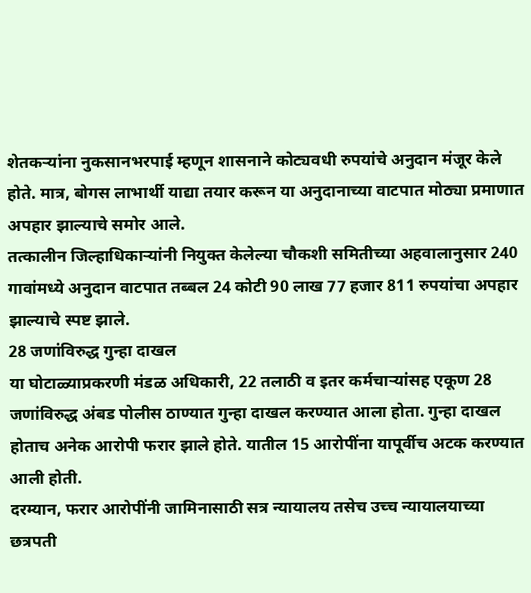शेतकऱ्यांना नुकसानभरपाई म्हणून शासनाने कोट्यवधी रुपयांचे अनुदान मंजूर केले होते. मात्र, बोगस लाभार्थी याद्या तयार करून या अनुदानाच्या वाटपात मोठ्या प्रमाणात अपहार झाल्याचे समोर आले.
तत्कालीन जिल्हाधिकाऱ्यांनी नियुक्त केलेल्या चौकशी समितीच्या अहवालानुसार 240 गावांमध्ये अनुदान वाटपात तब्बल 24 कोटी 90 लाख 77 हजार 811 रुपयांचा अपहार झाल्याचे स्पष्ट झाले.
28 जणांविरुद्ध गुन्हा दाखल
या घोटाळ्याप्रकरणी मंडळ अधिकारी, 22 तलाठी व इतर कर्मचाऱ्यांसह एकूण 28 जणांविरुद्ध अंबड पोलीस ठाण्यात गुन्हा दाखल करण्यात आला होता. गुन्हा दाखल होताच अनेक आरोपी फरार झाले होते. यातील 15 आरोपींना यापूर्वीच अटक करण्यात आली होती.
दरम्यान, फरार आरोपींनी जामिनासाठी सत्र न्यायालय तसेच उच्च न्यायालयाच्या छत्रपती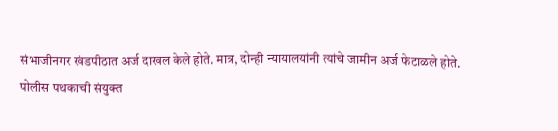संभाजीनगर खंडपीठात अर्ज दाखल केले होते. मात्र, दोन्ही न्यायालयांनी त्यांचे जामीन अर्ज फेटाळले होते.
पोलीस पथकाची संयुक्त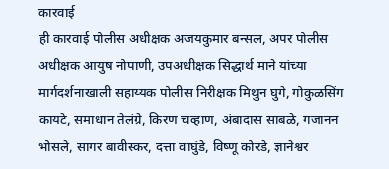कारवाई
ही कारवाई पोलीस अधीक्षक अजयकुमार बन्सल, अपर पोलीस अधीक्षक आयुष नोपाणी, उपअधीक्षक सिद्धार्थ माने यांच्या मार्गदर्शनाखाली सहाय्यक पोलीस निरीक्षक मिथुन घुगे, गोकुळसिंग कायटे, समाधान तेलंग्रे, किरण चव्हाण, अंबादास साबळे, गजानन भोसले, सागर बावीस्कर, दत्ता वाघुंडे, विष्णू कोरडे, ज्ञानेश्वर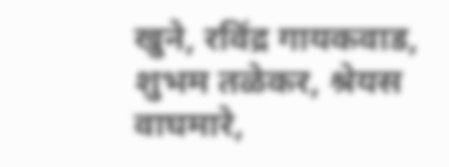खुने, रविंद्र गायकवाड, शुभम तळेकर, श्रेयस वाघमारे,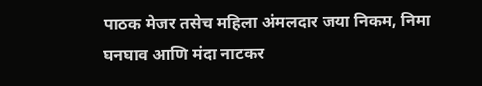पाठक मेजर तसेच महिला अंमलदार जया निकम, निमा घनघाव आणि मंदा नाटकर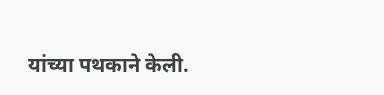यांच्या पथकाने केली.